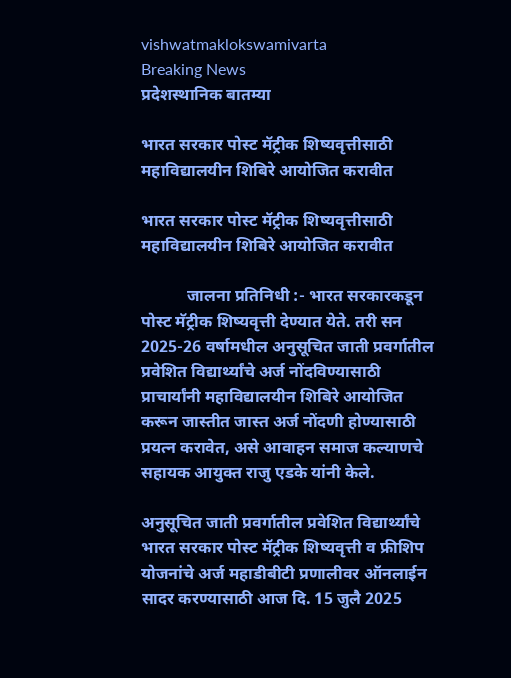vishwatmaklokswamivarta
Breaking News
प्रदेशस्थानिक बातम्या

भारत सरकार पोस्ट मॅट्रीक शिष्यवृत्तीसाठी महाविद्यालयीन शिबिरे आयोजित करावीत

भारत सरकार पोस्ट मॅट्रीक शिष्यवृत्तीसाठी महाविद्यालयीन शिबिरे आयोजित करावीत

           जालना प्रतिनिधी :- भारत सरकारकडून पोस्ट मॅट्रीक शिष्यवृत्ती देण्यात येते. तरी सन 2025-26 वर्षामधील अनुसूचित जाती प्रवर्गातील प्रवेशित विद्यार्थ्यांचे अर्ज नोंदविण्यासाठी प्राचार्यांनी महाविद्यालयीन शिबिरे आयोजित करून जास्तीत जास्त अर्ज नोंदणी होण्यासाठी प्रयत्न करावेत, असे आवाहन समाज कल्याणचे सहायक आयुक्त राजु एडके यांनी केले.

अनुसूचित जाती प्रवर्गातील प्रवेशित विद्यार्थ्यांचे भारत सरकार पोस्ट मॅट्रीक शिष्यवृत्ती व फ्रीशिप योजनांचे अर्ज महाडीबीटी प्रणालीवर ऑनलाईन सादर करण्यासाठी आज दि. 15 जुलै 2025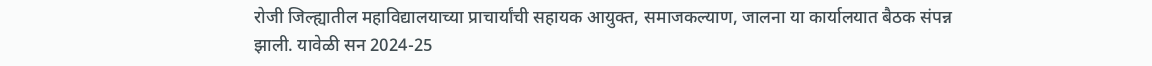रोजी जिल्ह्यातील महाविद्यालयाच्या प्राचार्यांची सहायक आयुक्त, समाजकल्याण, जालना या कार्यालयात बैठक संपन्न झाली. यावेळी सन 2024-25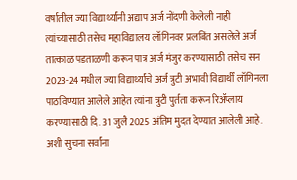वर्षातील ज्या विद्यार्थ्यांनी अद्याप अर्ज नोंदणी केलेली नाही त्यांच्यासाठी तसेच महाविद्यालय लॉगिनवर प्रलबिंत असलेले अर्ज तात्काळ पडताळणी करून पात्र अर्ज मंजुर करण्यासाठी तसेच सन 2023-24 मधील ज्या विद्यार्थ्यांचे अर्ज त्रुटी अभावी विद्यार्थीं लॉगिनला पाठविण्यात आलेले आहेत त्यांना त्रुटी पुर्तता करून रिॲप्लाय करण्यासाठी दि. 31 जुलै 2025 अंतिम मुदत देण्यात आलेली आहे. अशी सुचना सर्वांना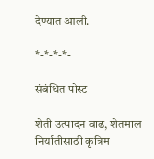देण्यात आली.

*-*-*-*-

संबंधित पोस्ट

शेती उत्पादन वाढ, शेतमाल निर्यातीसाठी कृत्रिम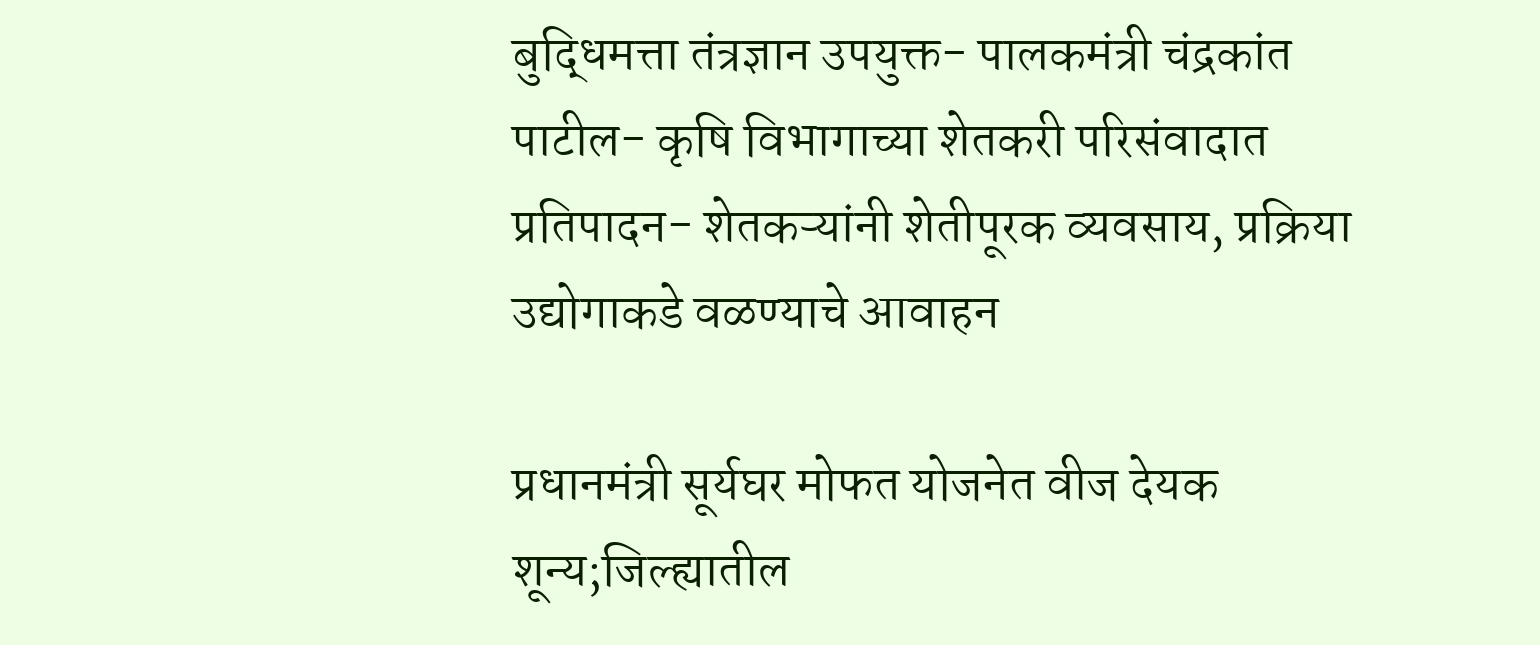बुद्धिमत्ता तंत्रज्ञान उपयुक्त- पालकमंत्री चंद्रकांत पाटील- कृषि विभागाच्या शेतकरी परिसंवादात प्रतिपादन- शेतकऱ्यांनी शेतीपूरक व्यवसाय, प्रक्रिया उद्योगाकडे वळण्याचे आवाहन

प्रधानमंत्री सूर्यघर मोफत योजनेत वीज देयक शून्य;जिल्ह्यातील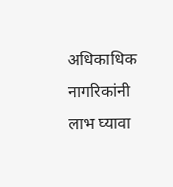अधिकाधिक नागरिकांनी लाभ घ्यावा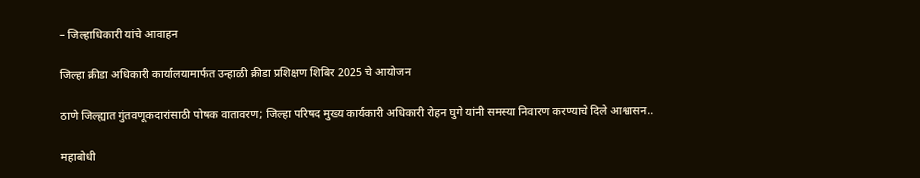– जिल्हाधिकारी यांचे आवाहन

जिल्हा क्रीडा अधिकारी कार्यालयामार्फत उन्हाळी क्रीडा प्रशिक्षण शिबिर 2025 चे आयोजन

ठाणे जिल्ह्यात गुंतवणूकदारांसाठी पोषक वातावरण; जिल्हा परिषद मुख्य कार्यकारी अधिकारी रोहन घुगे यांनी समस्या निवारण करण्याचे दिले आश्वासन..

महाबोधी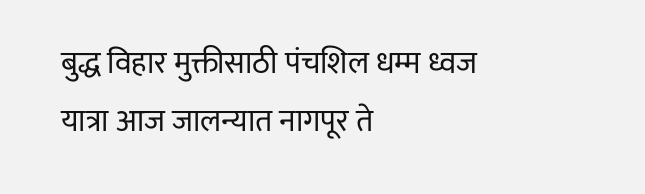बुद्ध विहार मुक्तीसाठी पंचशिल धम्म ध्वज यात्रा आज जालन्यात नागपूर ते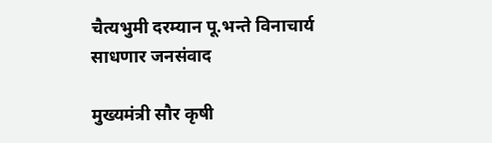चैत्यभुमी दरम्यान पू.भन्ते विनाचार्य साधणार जनसंवाद

मुख्यमंत्री सौर कृषी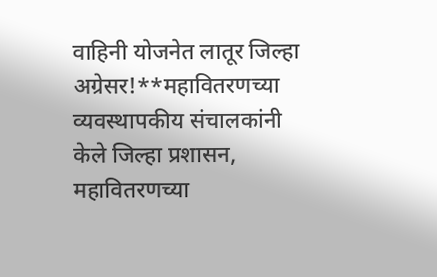वाहिनी योजनेत लातूर जिल्हा अग्रेसर!**महावितरणच्या व्यवस्थापकीय संचालकांनी केले जिल्हा प्रशासन, महावितरणच्या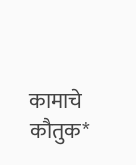कामाचे कौतुक*